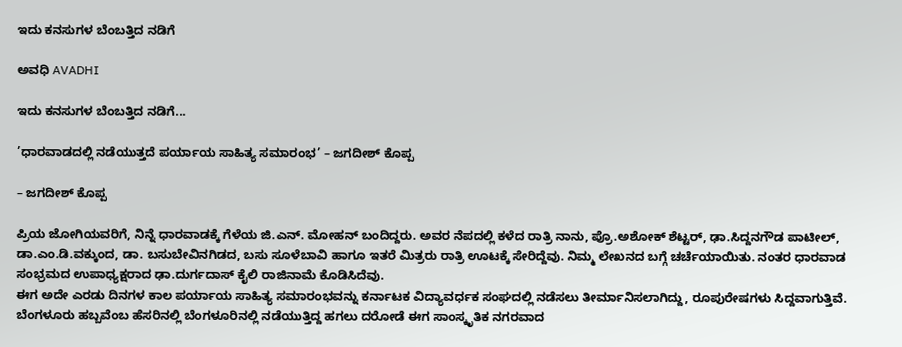ಇದು ಕನಸುಗಳ ಬೆಂಬತ್ತಿದ ನಡಿಗೆ‍

ಅವಧಿ AVADHI

ಇದು ಕನಸುಗಳ ಬೆಂಬತ್ತಿದ ನಡಿಗೆ...

’ಧಾರವಾಡದಲ್ಲಿ ನಡೆಯುತ್ತದೆ ಪರ್ಯಾಯ ಸಾಹಿತ್ಯ ಸಮಾರಂಭ’ – ಜಗದೀಶ್ ಕೊಪ್ಪ

– ಜಗದೀಶ್ ಕೊಪ್ಪ

ಪ್ರಿಯ ಜೋಗಿಯವರಿಗೆ, ನಿನ್ನೆ ಧಾರವಾಡಕ್ಕೆ ಗೆಳೆಯ ಜಿ.ಎನ್. ಮೋಹನ್ ಬಂದಿದ್ದರು. ಅವರ ನೆಪದಲ್ಲಿ ಕಳೆದ ರಾತ್ರಿ ನಾನು, ಪ್ರೊ.ಅಶೋಕ್ ಶೆಟ್ಟರ್, ಢಾ.ಸಿದ್ದನಗೌಡ ಪಾಟೀಲ್, ಡಾ.ಎಂ.ಡಿ.ವಕ್ಕುಂದ, ಡಾ. ಬಸುಬೇವಿನಗಿಡದ, ಬಸು ಸೂಳೆಬಾವಿ ಹಾಗೂ ಇತರೆ ಮಿತ್ರರು ರಾತ್ರಿ ಊಟಕ್ಕೆ ಸೇರಿದ್ದೆವು. ನಿಮ್ಮ ಲೇಖನದ ಬಗ್ಗೆ ಚರ್ಚೆಯಾಯಿತು. ನಂತರ ಧಾರವಾಡ ಸಂಭ್ರಮದ ಉಪಾಧ್ಯಕ್ಷರಾದ ಢಾ.ದುರ್ಗದಾಸ್ ಕೈಲಿ ರಾಜಿನಾಮೆ ಕೊಡಿಸಿದೆವು.
ಈಗ ಅದೇ ಎರಡು ದಿನಗಳ ಕಾಲ ಪರ್ಯಾಯ ಸಾಹಿತ್ಯ ಸಮಾರಂಭವನ್ನು ಕರ್ನಾಟಕ ವಿದ್ಯಾವರ್ಧಕ ಸಂಘದಲ್ಲಿ ನಡೆಸಲು ತೀರ್ಮಾನಿಸಲಾಗಿದ್ದು, ರೂಪುರೇಷಗಳು ಸಿದ್ದವಾಗುತ್ತಿವೆ. ಬೆಂಗಳೂರು ಹಬ್ಬವೆಂಬ ಹೆಸರಿನಲ್ಲಿ ಬೆಂಗಳೂರಿನಲ್ಲಿ ನಡೆಯುತ್ತಿದ್ದ ಹಗಲು ದರೋಡೆ ಈಗ ಸಾಂಸ್ಕೃತಿಕ ನಗರವಾದ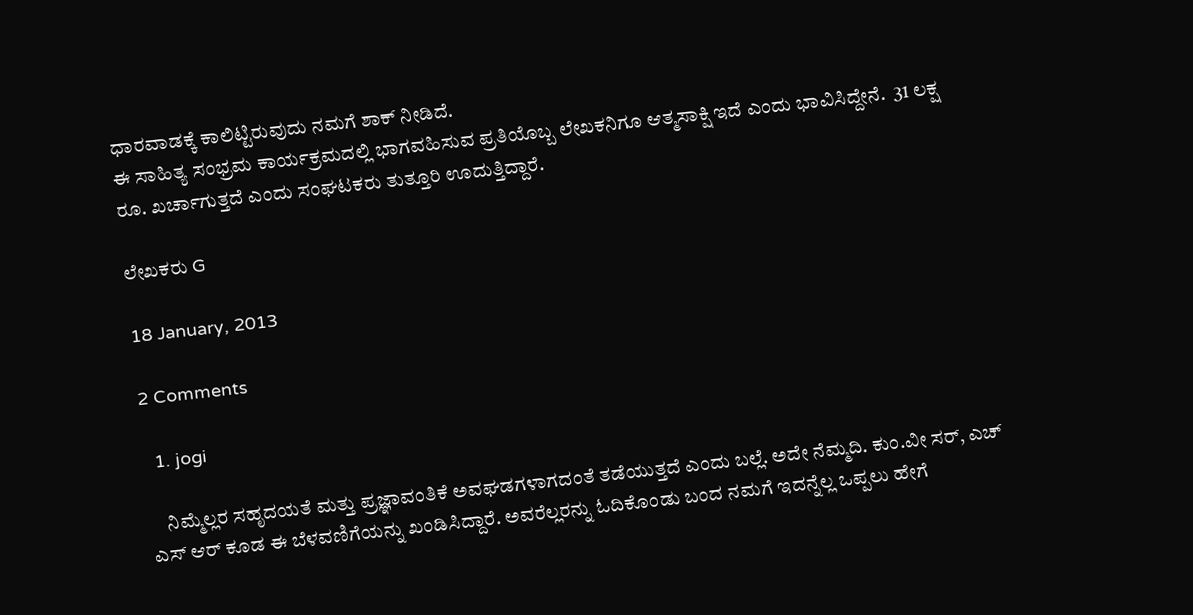ಧಾರವಾಡಕ್ಕೆ ಕಾಲಿಟ್ಟಿರುವುದು ನಮಗೆ ಶಾಕ್ ನೀಡಿದೆ.
ಈ ಸಾಹಿತ್ಯ ಸಂಭ್ರಮ ಕಾರ್ಯಕ್ರಮದಲ್ಲಿ ಭಾಗವಹಿಸುವ ಪ್ರತಿಯೊಬ್ಬ ಲೇಖಕನಿಗೂ ಆತ್ಮಸಾಕ್ಷಿ ಇದೆ ಎಂದು ಭಾವಿಸಿದ್ದೇನೆ.  31 ಲಕ್ಷ ರೂ. ಖರ್ಚಾಗುತ್ತದೆ ಎಂದು ಸಂಘಟಕರು ತುತ್ತೂರಿ ಊದುತ್ತಿದ್ದಾರೆ.

ಲೇಖಕರು G

18 January, 2013

2 Comments

  1. jogi

    ನಿಮ್ಮೆಲ್ಲರ ಸಹೃದಯತೆ ಮತ್ತು ಪ್ರಜ್ಞಾವಂತಿಕೆ ಅವಘಡಗಳಾಗದಂತೆ ತಡೆಯುತ್ತದೆ ಎಂದು ಬಲ್ಲೆ. ಅದೇ ನೆಮ್ಮದಿ. ಕುಂ.ವೀ ಸರ್, ಎಚ್ ಎಸ್ ಆರ್ ಕೂಡ ಈ ಬೆಳವಣಿಗೆಯನ್ನು ಖಂಡಿಸಿದ್ದಾರೆ. ಅವರೆಲ್ಲರನ್ನು ಓದಿಕೊಂಡು ಬಂದ ನಮಗೆ ಇದನ್ನೆಲ್ಲ ಒಪ್ಪಲು ಹೇಗೆ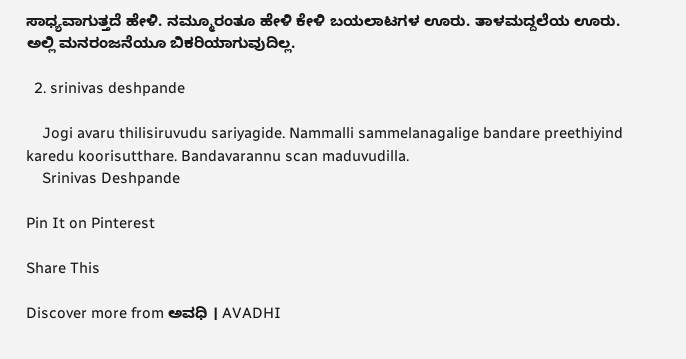ಸಾಧ್ಯವಾಗುತ್ತದೆ ಹೇಳಿ. ನಮ್ಮೂರಂತೂ ಹೇಳಿ ಕೇಳಿ ಬಯಲಾಟಗಳ ಊರು. ತಾಳಮದ್ದಲೆಯ ಊರು. ಅಲ್ಲಿ ಮನರಂಜನೆಯೂ ಬಿಕರಿಯಾಗುವುದಿಲ್ಲ.

  2. srinivas deshpande

    Jogi avaru thilisiruvudu sariyagide. Nammalli sammelanagalige bandare preethiyind karedu koorisutthare. Bandavarannu scan maduvudilla.
    Srinivas Deshpande

Pin It on Pinterest

Share This

Discover more from ಅವಧಿ । AVADHI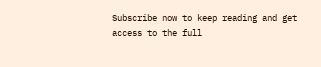Subscribe now to keep reading and get access to the full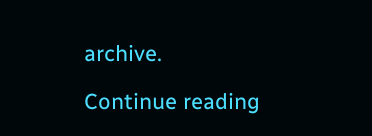archive.

Continue reading